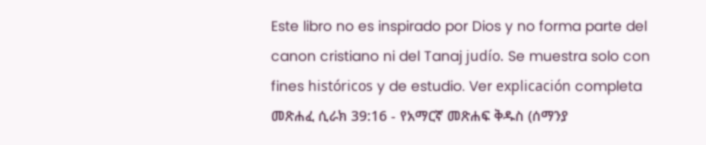Este libro no es inspirado por Dios y no forma parte del canon cristiano ni del Tanaj judío. Se muestra solo con fines históricos y de estudio. Ver explicación completa መጽሐፈ ሲራክ 39:16 - የአማርኛ መጽሐፍ ቅዱስ (ሰማንያ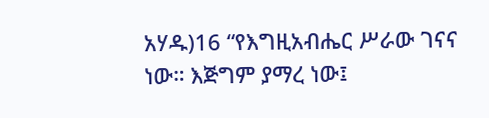አሃዱ)16 “የእግዚአብሔር ሥራው ገናና ነው። እጅግም ያማረ ነው፤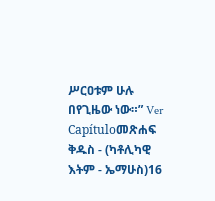ሥርዐቱም ሁሉ በየጊዜው ነው።” Ver Capítuloመጽሐፍ ቅዱስ - (ካቶሊካዊ እትም - ኤማሁስ)16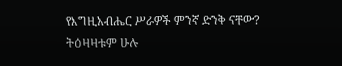የእግዚአብሔር ሥራዎች ምንኛ ድንቅ ናቸው? ትዕዛዛቱም ሁሉ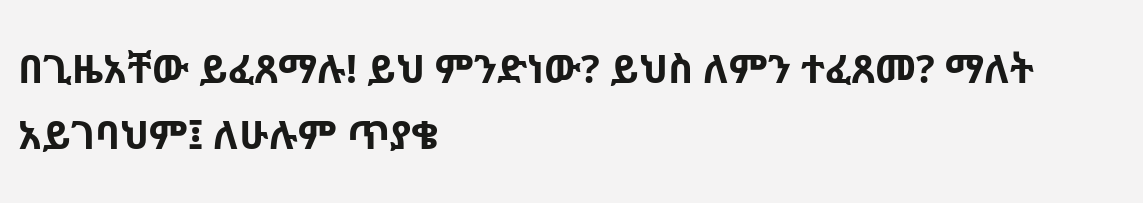በጊዜአቸው ይፈጸማሉ! ይህ ምንድነው? ይህስ ለምን ተፈጸመ? ማለት አይገባህም፤ ለሁሉም ጥያቄ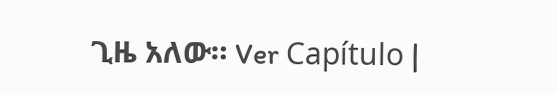ጊዜ አለው። Ver Capítulo |